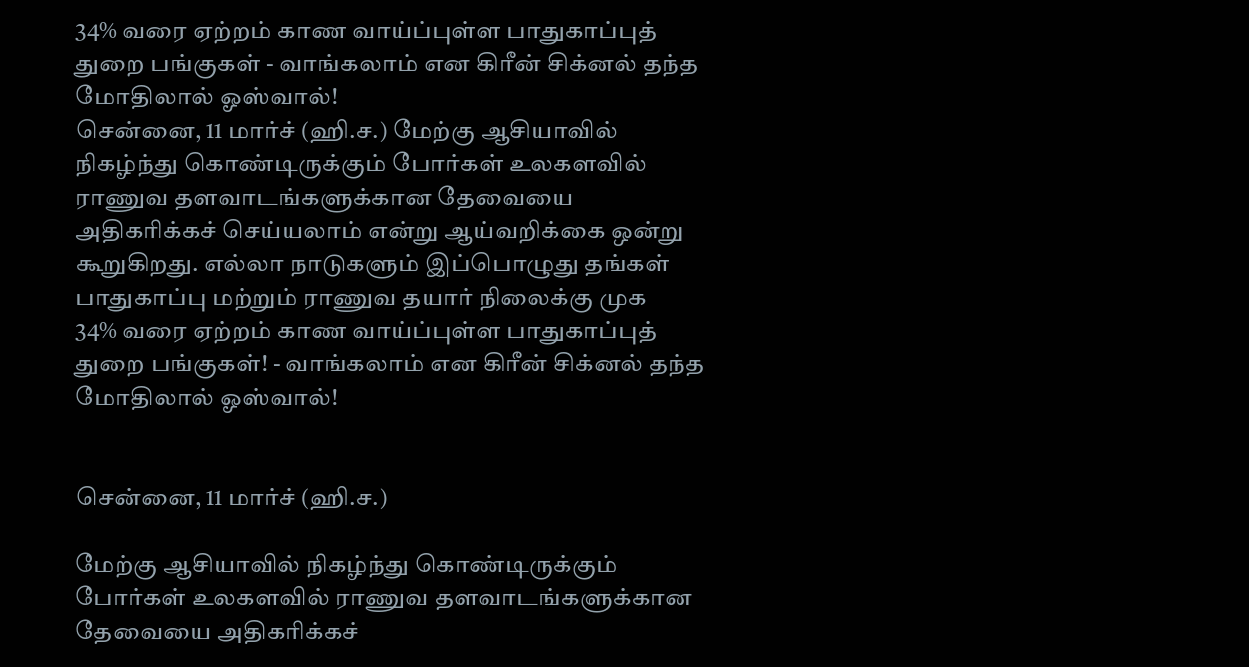34% வரை ஏற்றம் காண வாய்ப்புள்ள பாதுகாப்புத் துறை பங்குகள் - வாங்கலாம் என கிரீன் சிக்னல் தந்த மோதிலால் ஓஸ்வால்!
சென்னை, 11 மார்ச் (ஹி.ச.) மேற்கு ஆசியாவில் நிகழ்ந்து கொண்டிருக்கும் போர்கள் உலகளவில் ராணுவ தளவாடங்களுக்கான தேவையை அதிகரிக்கச் செய்யலாம் என்று ஆய்வறிக்கை ஒன்று கூறுகிறது. எல்லா நாடுகளும் இப்பொழுது தங்கள் பாதுகாப்பு மற்றும் ராணுவ தயார் நிலைக்கு முக
34% வரை ஏற்றம் காண வாய்ப்புள்ள பாதுகாப்புத் துறை பங்குகள்! - வாங்கலாம் என கிரீன் சிக்னல் தந்த மோதிலால் ஓஸ்வால்!


சென்னை, 11 மார்ச் (ஹி.ச.)

மேற்கு ஆசியாவில் நிகழ்ந்து கொண்டிருக்கும் போர்கள் உலகளவில் ராணுவ தளவாடங்களுக்கான தேவையை அதிகரிக்கச்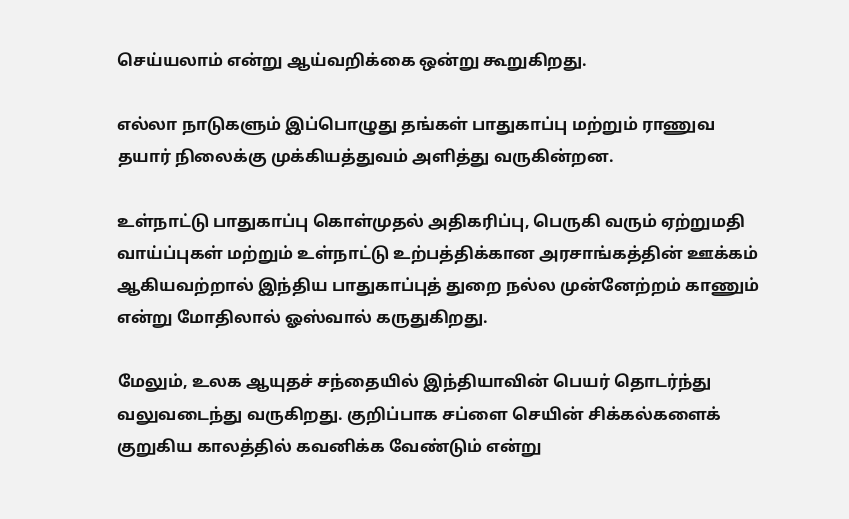செய்யலாம் என்று ஆய்வறிக்கை ஒன்று கூறுகிறது.

எல்லா நாடுகளும் இப்பொழுது தங்கள் பாதுகாப்பு மற்றும் ராணுவ தயார் நிலைக்கு முக்கியத்துவம் அளித்து வருகின்றன.

உள்நாட்டு பாதுகாப்பு கொள்முதல் அதிகரிப்பு, பெருகி வரும் ஏற்றுமதி வாய்ப்புகள் மற்றும் உள்நாட்டு உற்பத்திக்கான அரசாங்கத்தின் ஊக்கம் ஆகியவற்றால் இந்திய பாதுகாப்புத் துறை நல்ல முன்னேற்றம் காணும் என்று மோதிலால் ஓஸ்வால் கருதுகிறது.

மேலும், உலக ஆயுதச் சந்தையில் இந்தியாவின் பெயர் தொடர்ந்து வலுவடைந்து வருகிறது. குறிப்பாக சப்ளை செயின் சிக்கல்களைக் குறுகிய காலத்தில் கவனிக்க வேண்டும் என்று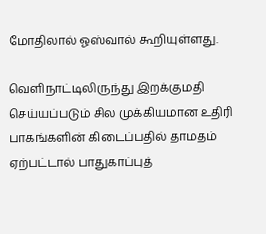மோதிலால் ஓஸ்வால் கூறியுள்ளது.

வெளிநாட்டிலிருந்து இறக்குமதி செய்யப்படும் சில முக்கியமான உதிரி பாகங்களின் கிடைப்பதில் தாமதம் ஏற்பட்டால் பாதுகாப்புத்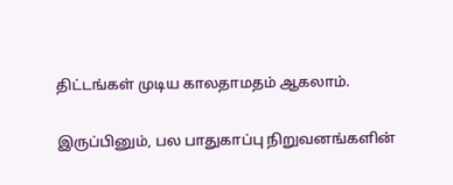திட்டங்கள் முடிய காலதாமதம் ஆகலாம்.

இருப்பினும், பல பாதுகாப்பு நிறுவனங்களின்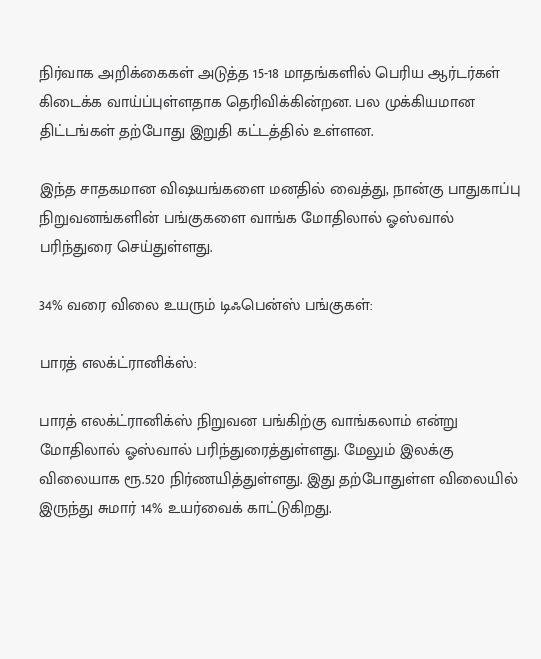நிர்வாக அறிக்கைகள் அடுத்த 15-18 மாதங்களில் பெரிய ஆர்டர்கள் கிடைக்க வாய்ப்புள்ளதாக தெரிவிக்கின்றன. பல முக்கியமான திட்டங்கள் தற்போது இறுதி கட்டத்தில் உள்ளன.

இந்த சாதகமான விஷயங்களை மனதில் வைத்து, நான்கு பாதுகாப்பு நிறுவனங்களின் பங்குகளை வாங்க மோதிலால் ஓஸ்வால் பரிந்துரை செய்துள்ளது.

34% வரை விலை உயரும் டிஃபென்ஸ் பங்குகள்:

பாரத் எலக்ட்ரானிக்ஸ்:

பாரத் எலக்ட்ரானிக்ஸ் நிறுவன பங்கிற்கு வாங்கலாம் என்று மோதிலால் ஓஸ்வால் பரிந்துரைத்துள்ளது. மேலும் இலக்கு விலையாக ரூ.520 நிர்ணயித்துள்ளது. இது தற்போதுள்ள விலையில் இருந்து சுமார் 14% உயர்வைக் காட்டுகிறது.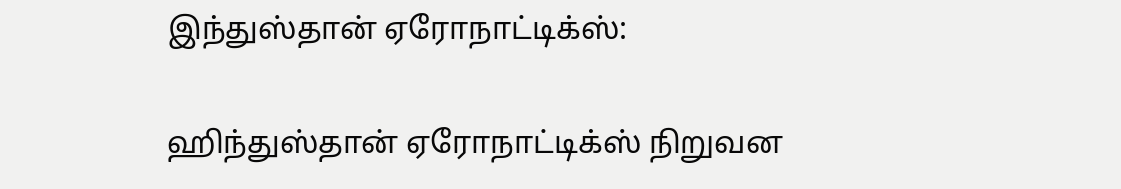இந்துஸ்தான் ஏரோநாட்டிக்ஸ்:

ஹிந்துஸ்தான் ஏரோநாட்டிக்ஸ் நிறுவன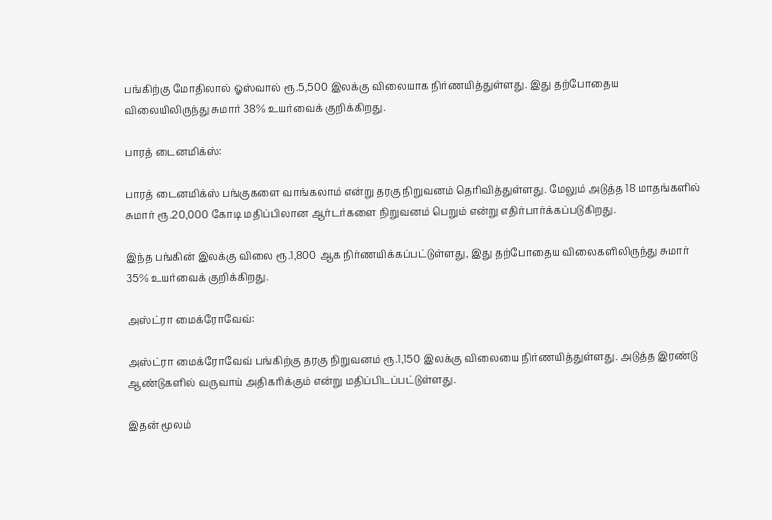பங்கிற்கு மோதிலால் ஓஸ்வால் ரூ.5,500 இலக்கு விலையாக நிர்ணயித்துள்ளது. இது தற்போதைய விலையிலிருந்து சுமார் 38% உயர்வைக் குறிக்கிறது.

பாரத் டைனமிக்ஸ்:

பாரத் டைனமிக்ஸ் பங்குகளை வாங்கலாம் என்று தரகு நிறுவனம் தெரிவித்துள்ளது. மேலும் அடுத்த 18 மாதங்களில் சுமார் ரூ.20,000 கோடி மதிப்பிலான ஆர்டர்களை நிறுவனம் பெறும் என்று எதிர்பார்க்கப்படுகிறது.

இந்த பங்கின் இலக்கு விலை ரூ.1,800 ஆக நிர்ணயிக்கப்பட்டுள்ளது, இது தற்போதைய விலைகளிலிருந்து சுமார் 35% உயர்வைக் குறிக்கிறது.

அஸ்ட்ரா மைக்ரோவேவ்:

அஸ்ட்ரா மைக்ரோவேவ் பங்கிற்கு தரகு நிறுவனம் ரூ.1,150 இலக்கு விலையை நிர்ணயித்துள்ளது. அடுத்த இரண்டு ஆண்டுகளில் வருவாய் அதிகரிக்கும் என்று மதிப்பிடப்பட்டுள்ளது.

இதன் மூலம்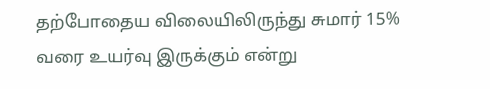தற்போதைய விலையிலிருந்து சுமார் 15% வரை உயர்வு இருக்கும் என்று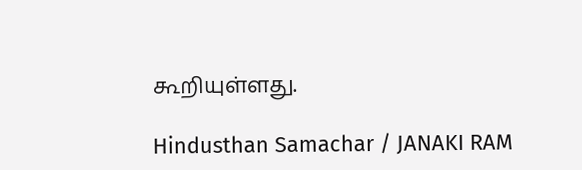கூறியுள்ளது.

Hindusthan Samachar / JANAKI RAM